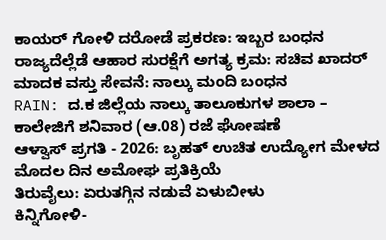ಕಾಯರ್ ಗೋಳಿ ದರೋಡೆ ಪ್ರಕರಣ: ಇಬ್ಬರ ಬಂಧನ
ರಾಜ್ಯದೆಲ್ಲೆಡೆ ಆಹಾರ ಸುರಕ್ಷೆಗೆ ಅಗತ್ಯ ಕ್ರಮ: ಸಚಿವ ಖಾದರ್
ಮಾದಕ ವಸ್ತು ಸೇವನೆ: ನಾಲ್ಕು ಮಂದಿ ಬಂಧನ
RAIN: ದ.ಕ ಜಿಲ್ಲೆಯ ನಾಲ್ಕು ತಾಲೂಕುಗಳ ಶಾಲಾ – ಕಾಲೇಜಿಗೆ ಶನಿವಾರ (ಆ.08) ರಜೆ ಘೋಷಣೆ
ಆಳ್ವಾಸ್ ಪ್ರಗತಿ - 2026: ಬೃಹತ್ ಉಚಿತ ಉದ್ಯೋಗ ಮೇಳದ ಮೊದಲ ದಿನ ಅಮೋಘ ಪ್ರತಿಕ್ರಿಯೆ
ತಿರುವೈಲು: ಏರುತಗ್ಗಿನ ನಡುವೆ ಏಳುಬೀಳು
ಕಿನ್ನಿಗೋಳಿ-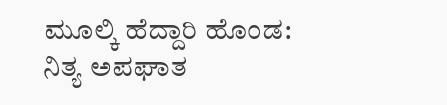ಮೂಲ್ಕಿ ಹೆದ್ದಾರಿ ಹೊಂಡ: ನಿತ್ಯ ಅಪಘಾತ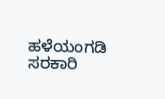ಹಳೆಯಂಗಡಿ ಸರಕಾರಿ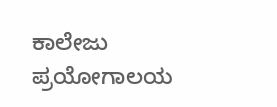ಕಾಲೇಜು ಪ್ರಯೋಗಾಲಯ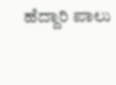ಹೆದ್ದಾರಿ ಪಾಲು